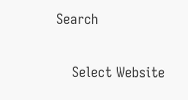Search

    Select Website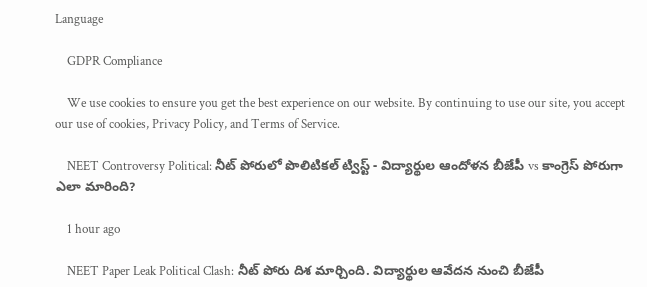Language

    GDPR Compliance

    We use cookies to ensure you get the best experience on our website. By continuing to use our site, you accept our use of cookies, Privacy Policy, and Terms of Service.

    NEET Controversy Political: నీట్ పోరులో పొలిటికల్ ట్విస్ట్ - విద్యార్థుల ఆందోళన బీజేపీ vs కాంగ్రెస్ పోరుగా ఎలా మారింది?

    1 hour ago

    NEET Paper Leak Political Clash: నీట్ పోరు దిశ మార్చింది. విద్యార్థుల ఆవేదన నుంచి బీజేపీ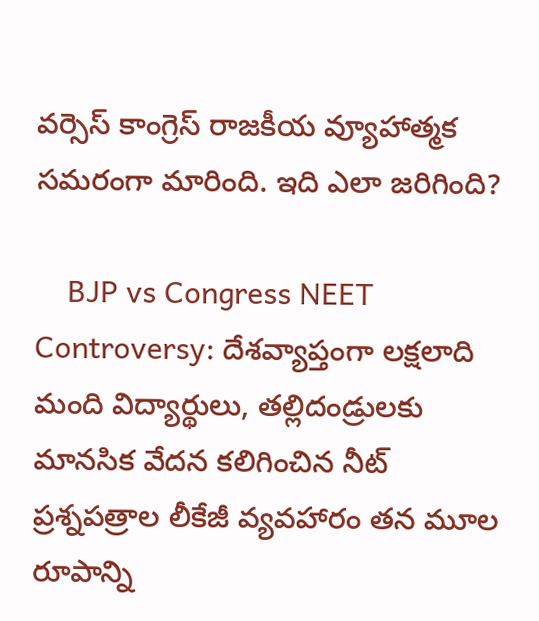వర్సెస్ కాంగ్రెస్ రాజకీయ వ్యూహాత్మక సమరంగా మారింది. ఇది ఎలా జరిగింది?

    BJP vs Congress NEET Controversy: దేశవ్యాప్తంగా లక్షలాది మంది విద్యార్థులు, తల్లిదండ్రులకు మానసిక వేదన కలిగించిన నీట్   ప్రశ్నపత్రాల లీకేజీ వ్యవహారం తన మూల రూపాన్ని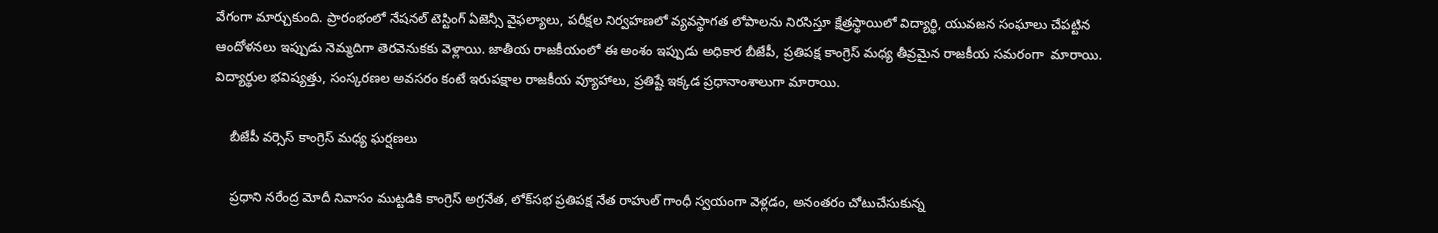వేగంగా మార్చుకుంది. ప్రారంభంలో నేషనల్ టెస్టింగ్ ఏజెన్సీ వైఫల్యాలు, పరీక్షల నిర్వహణలో వ్యవస్థాగత లోపాలను నిరసిస్తూ క్షేత్రస్థాయిలో విద్యార్థి, యువజన సంఘాలు చేపట్టిన ఆందోళనలు ఇప్పుడు నెమ్మదిగా తెరవెనుకకు వెళ్లాయి. జాతీయ రాజకీయంలో ఈ అంశం ఇప్పుడు అధికార బీజేపీ, ప్రతిపక్ష కాంగ్రెస్ మధ్య తీవ్రమైన రాజకీయ సమరంగా  మారాయి.  విద్యార్థుల భవిష్యత్తు, సంస్కరణల అవసరం కంటే ఇరుపక్షాల రాజకీయ వ్యూహాలు, ప్రతిష్టే ఇక్కడ ప్రధానాంశాలుగా మారాయి.

    బీజేపీ వర్సెస్ కాంగ్రెస్ మధ్య ఘర్షణలు

    ప్రధాని నరేంద్ర మోదీ నివాసం ముట్టడికి కాంగ్రెస్ అగ్రనేత, లోక్‌సభ ప్రతిపక్ష నేత రాహుల్ గాంధీ స్వయంగా వెళ్లడం, అనంతరం చోటుచేసుకున్న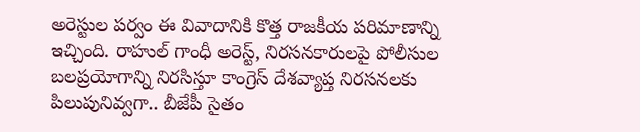అరెస్టుల పర్వం ఈ వివాదానికి కొత్త రాజకీయ పరిమాణాన్ని ఇచ్చింది. రాహుల్ గాంధీ అరెస్ట్, నిరసనకారులపై పోలీసుల బలప్రయోగాన్ని నిరసిస్తూ కాంగ్రెస్ దేశవ్యాప్త నిరసనలకు పిలుపునివ్వగా.. బీజేపీ సైతం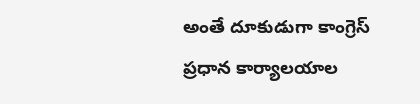అంతే దూకుడుగా కాంగ్రెస్ ప్రధాన కార్యాలయాల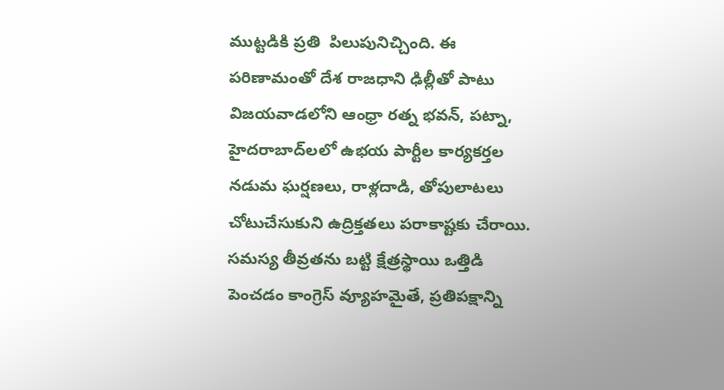ముట్టడికి ప్రతి  పిలుపునిచ్చింది. ఈ పరిణామంతో దేశ రాజధాని ఢిల్లీతో పాటు విజయవాడలోని ఆంధ్రా రత్న భవన్, పట్నా, హైదరాబాద్‌లలో ఉభయ పార్టీల కార్యకర్తల నడుమ ఘర్షణలు, రాళ్లదాడి, తోపులాటలు చోటుచేసుకుని ఉద్రిక్తతలు పరాకాష్టకు చేరాయి. సమస్య తీవ్రతను బట్టి క్షేత్రస్థాయి ఒత్తిడి పెంచడం కాంగ్రెస్ వ్యూహమైతే, ప్రతిపక్షాన్ని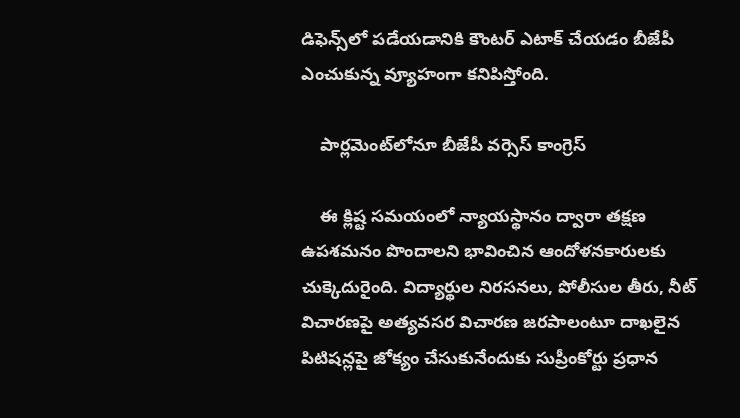డిఫెన్స్‌లో పడేయడానికి కౌంటర్ ఎటాక్ చేయడం బీజేపీ ఎంచుకున్న వ్యూహంగా కనిపిస్తోంది.

    పార్లమెంట్‌లోనూ బీజేపీ వర్సెస్ కాంగ్రెస్

    ఈ క్లిష్ట సమయంలో న్యాయస్థానం ద్వారా తక్షణ ఉపశమనం పొందాలని భావించిన ఆందోళనకారులకు చుక్కెదురైంది. విద్యార్థుల నిరసనలు, పోలీసుల తీరు, నీట్ విచారణపై అత్యవసర విచారణ జరపాలంటూ దాఖలైన పిటిషన్లపై జోక్యం చేసుకునేందుకు సుప్రీంకోర్టు ప్రధాన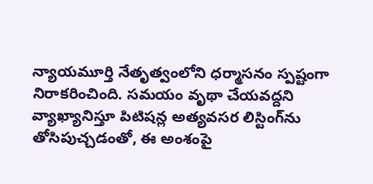న్యాయమూర్తి నేతృత్వంలోని ధర్మాసనం స్పష్టంగా నిరాకరించింది. సమయం వృథా చేయవద్దని వ్యాఖ్యానిస్తూ పిటిషన్ల అత్యవసర లిస్టింగ్‌ను తోసిపుచ్చడంతో, ఈ అంశంపై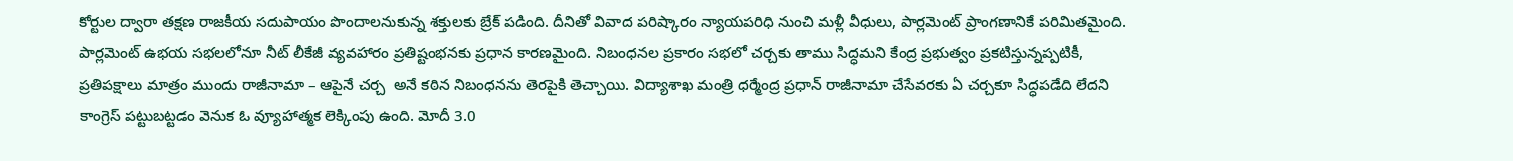కోర్టుల ద్వారా తక్షణ రాజకీయ సదుపాయం పొందాలనుకున్న శక్తులకు బ్రేక్ పడింది. దీనితో వివాద పరిష్కారం న్యాయపరిధి నుంచి మళ్లీ వీధులు, పార్లమెంట్ ప్రాంగణానికే పరిమితమైంది. పార్లమెంట్ ఉభయ సభలలోనూ నీట్ లీకేజీ వ్యవహారం ప్రతిష్టంభనకు ప్రధాన కారణమైంది. నిబంధనల ప్రకారం సభలో చర్చకు తాము సిద్ధమని కేంద్ర ప్రభుత్వం ప్రకటిస్తున్నప్పటికీ, ప్రతిపక్షాలు మాత్రం ముందు రాజీనామా – ఆపైనే చర్చ  అనే కఠిన నిబంధనను తెరపైకి తెచ్చాయి. విద్యాశాఖ మంత్రి ధర్మేంద్ర ప్రధాన్ రాజీనామా చేసేవరకు ఏ చర్చకూ సిద్ధపడేది లేదని కాంగ్రెస్ పట్టుబట్టడం వెనుక ఓ వ్యూహాత్మక లెక్కింపు ఉంది. మోదీ 3.0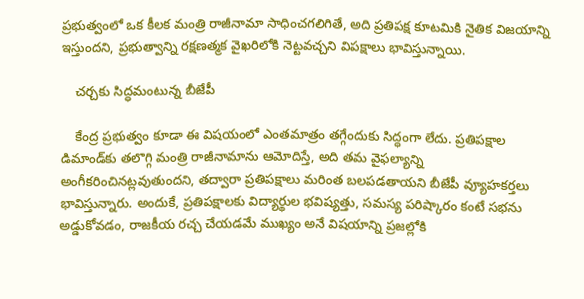ప్రభుత్వంలో ఒక కీలక మంత్రి రాజీనామా సాధించగలిగితే, అది ప్రతిపక్ష కూటమికి నైతిక విజయాన్ని ఇస్తుందని, ప్రభుత్వాన్ని రక్షణత్మక వైఖరిలోకి నెట్టవచ్చని విపక్షాలు భావిస్తున్నాయి.

    చర్చకు సిద్ధమంటున్న బీజేపీ

    కేంద్ర ప్రభుత్వం కూడా ఈ విషయంలో ఎంతమాత్రం తగ్గేందుకు సిద్ధంగా లేదు. ప్రతిపక్షాల డిమాండ్‌కు తలొగ్గి మంత్రి రాజీనామాను ఆమోదిస్తే, అది తమ వైఫల్యాన్ని అంగీకరించినట్లవుతుందని, తద్వారా ప్రతిపక్షాలు మరింత బలపడతాయని బీజేపీ వ్యూహకర్తలు భావిస్తున్నారు. అందుకే, ప్రతిపక్షాలకు విద్యార్థుల భవిష్యత్తు, సమస్య పరిష్కారం కంటే సభను అడ్డుకోవడం, రాజకీయ రచ్చ చేయడమే ముఖ్యం అనే విషయాన్ని ప్రజల్లోకి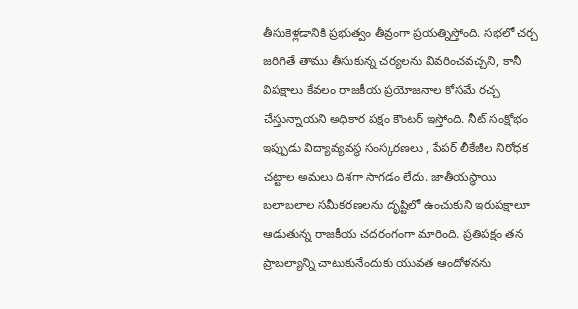తీసుకెళ్లడానికి ప్రభుత్వం తీవ్రంగా ప్రయత్నిస్తోంది. సభలో చర్చ జరిగితే తాము తీసుకున్న చర్యలను వివరించవచ్చని, కానీ విపక్షాలు కేవలం రాజకీయ ప్రయోజనాల కోసమే రచ్చ చేస్తున్నాయని అధికార పక్షం కౌంటర్ ఇస్తోంది. నీట్ సంక్షోభం ఇప్పుడు విద్యావ్యవస్థ సంస్కరణలు , పేపర్ లీకేజీల నిరోధక చట్టాల అమలు దిశగా సాగడం లేదు. జాతీయస్థాయి బలాబలాల సమీకరణలను దృష్టిలో ఉంచుకుని ఇరుపక్షాలూ ఆడుతున్న రాజకీయ చదరంగంగా మారింది. ప్రతిపక్షం తన ప్రాబల్యాన్ని చాటుకునేందుకు యువత ఆందోళనను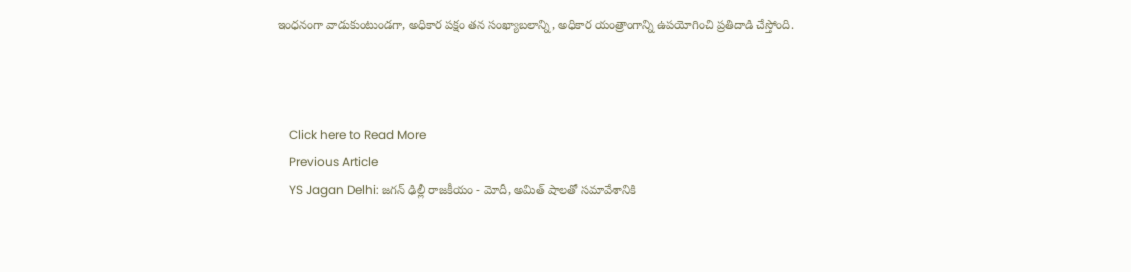ఇంధనంగా వాడుకుంటుండగా, అధికార పక్షం తన సంఖ్యాబలాన్ని, అధికార యంత్రాంగాన్ని ఉపయోగించి ప్రతిదాడి చేస్తోంది.



    Click here to Read More
    Previous Article
    YS Jagan Delhi: జగన్ ఢిల్లీ రాజకీయం - మోదీ, అమిత్ షాలతో సమావేశానికి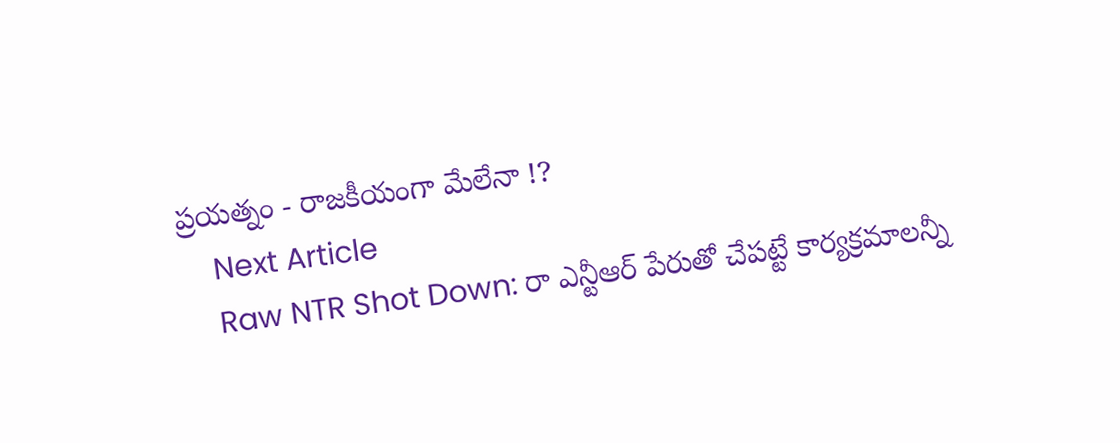ప్రయత్నం - రాజకీయంగా మేలేనా !?
    Next Article
    Raw NTR Shot Down: రా ఎన్టీఆర్‌ పేరుతో చేపట్టే కార్యక్రమాలన్నీ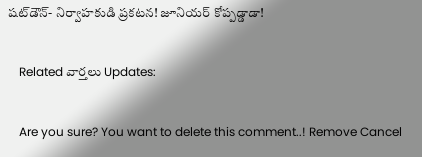షట్‌డౌన్- నిర్వాహకుడి ప్రకటన! జూనియర్‌ కోప్పడ్డాడా!

    Related వార్తలు Updates:

    Are you sure? You want to delete this comment..! Remove Cancel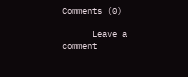Comments (0)

      Leave a comment